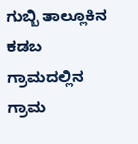ಗುಬ್ಬಿ ತಾಲ್ಲೂಕಿನ ಕಡಬ ಗ್ರಾಮದಲ್ಲಿನ ಗ್ರಾಮ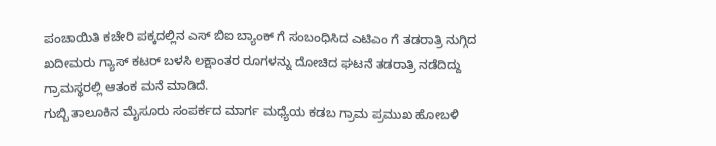ಪಂಚಾಯಿತಿ ಕಚೇರಿ ಪಕ್ಕದಲ್ಲಿನ ಎಸ್ ಬಿಐ ಬ್ಯಾಂಕ್ ಗೆ ಸಂಬಂಧಿಸಿದ ಎಟಿಎಂ ಗೆ ತಡರಾತ್ರಿ ನುಗ್ಗಿದ ಖದೀಮರು ಗ್ಯಾಸ್ ಕಟರ್ ಬಳಸಿ ಲಕ್ಷಾಂತರ ರೂಗಳನ್ನು ದೋಚಿದ ಘಟನೆ ತಡರಾತ್ರಿ ನಡೆದಿದ್ದು ಗ್ರಾಮಸ್ಥರಲ್ಲಿ ಆತಂಕ ಮನೆ ಮಾಡಿದೆ.
ಗುಬ್ಬಿ ತಾಲೂಕಿನ ಮೈಸೂರು ಸಂಪರ್ಕದ ಮಾರ್ಗ ಮಧ್ಯೆಯ ಕಡಬ ಗ್ರಾಮ ಪ್ರಮುಖ ಹೋಬಳಿ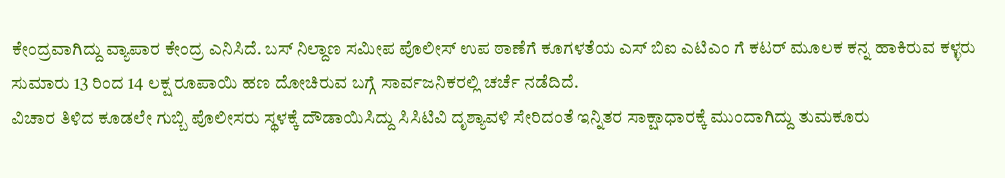ಕೇಂದ್ರವಾಗಿದ್ದು ವ್ಯಾಪಾರ ಕೇಂದ್ರ ಎನಿಸಿದೆ. ಬಸ್ ನಿಲ್ದಾಣ ಸಮೀಪ ಪೊಲೀಸ್ ಉಪ ಠಾಣೆಗೆ ಕೂಗಳತೆಯ ಎಸ್ ಬಿಐ ಎಟಿಎಂ ಗೆ ಕಟರ್ ಮೂಲಕ ಕನ್ನ ಹಾಕಿರುವ ಕಳ್ಳರು ಸುಮಾರು 13 ರಿಂದ 14 ಲಕ್ಷ ರೂಪಾಯಿ ಹಣ ದೋಚಿರುವ ಬಗ್ಗೆ ಸಾರ್ವಜನಿಕರಲ್ಲಿ ಚರ್ಚೆ ನಡೆದಿದೆ.
ವಿಚಾರ ತಿಳಿದ ಕೂಡಲೇ ಗುಬ್ಬಿ ಪೊಲೀಸರು ಸ್ಥಳಕ್ಕೆ ದೌಡಾಯಿಸಿದ್ದು ಸಿಸಿಟಿವಿ ದೃಶ್ಯಾವಳಿ ಸೇರಿದಂತೆ ಇನ್ನಿತರ ಸಾಕ್ಷಾಧಾರಕ್ಕೆ ಮುಂದಾಗಿದ್ದು ತುಮಕೂರು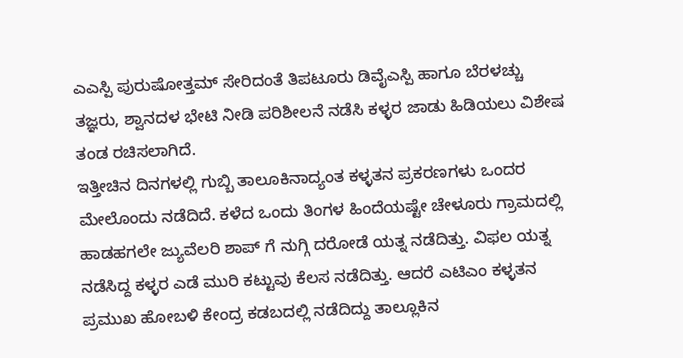ಎಎಸ್ಪಿ ಪುರುಷೋತ್ತಮ್ ಸೇರಿದಂತೆ ತಿಪಟೂರು ಡಿವೈಎಸ್ಪಿ ಹಾಗೂ ಬೆರಳಚ್ಚು ತಜ್ಞರು, ಶ್ವಾನದಳ ಭೇಟಿ ನೀಡಿ ಪರಿಶೀಲನೆ ನಡೆಸಿ ಕಳ್ಳರ ಜಾಡು ಹಿಡಿಯಲು ವಿಶೇಷ ತಂಡ ರಚಿಸಲಾಗಿದೆ.
ಇತ್ತೀಚಿನ ದಿನಗಳಲ್ಲಿ ಗುಬ್ಬಿ ತಾಲೂಕಿನಾದ್ಯಂತ ಕಳ್ಳತನ ಪ್ರಕರಣಗಳು ಒಂದರ ಮೇಲೊಂದು ನಡೆದಿದೆ. ಕಳೆದ ಒಂದು ತಿಂಗಳ ಹಿಂದೆಯಷ್ಟೇ ಚೇಳೂರು ಗ್ರಾಮದಲ್ಲಿ ಹಾಡಹಗಲೇ ಜ್ಯುವೆಲರಿ ಶಾಪ್ ಗೆ ನುಗ್ಗಿ ದರೋಡೆ ಯತ್ನ ನಡೆದಿತ್ತು. ವಿಫಲ ಯತ್ನ ನಡೆಸಿದ್ದ ಕಳ್ಳರ ಎಡೆ ಮುರಿ ಕಟ್ಟುವು ಕೆಲಸ ನಡೆದಿತ್ತು. ಆದರೆ ಎಟಿಎಂ ಕಳ್ಳತನ ಪ್ರಮುಖ ಹೋಬಳಿ ಕೇಂದ್ರ ಕಡಬದಲ್ಲಿ ನಡೆದಿದ್ದು ತಾಲ್ಲೂಕಿನ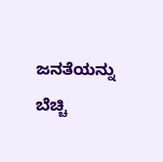ಜನತೆಯನ್ನು ಬೆಚ್ಚಿ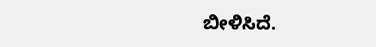ಬೀಳಿಸಿದೆ.